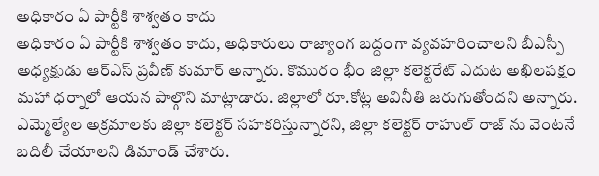అధికారం ఏ పార్టీకి శాశ్వతం కాదు
అధికారం ఏ పార్టీకి శాశ్వతం కాదు, అధికారులు రాజ్యాంగ బద్దంగా వ్యవహరించాలని బీఎస్పీ అధ్యక్షుడు ఆర్ఎస్ ప్రవీణ్ కుమార్ అన్నారు. కొమురం భీం జిల్లా కలెక్టరేట్ ఎదుట అఖిలపక్షం మహా ధర్నాలో ఆయన పాల్గొని మాట్లాడారు. జిల్లాలో రూ.కోట్ల అవినీతి జరుగుతోందని అన్నారు. ఎమ్మెల్యేల అక్రమాలకు జిల్లా కలెక్టర్ సహకరిస్తున్నారని, జిల్లా కలెక్టర్ రాహుల్ రాజ్ ను వెంటనే బదిలీ చేయాలని డిమాండ్ చేశారు.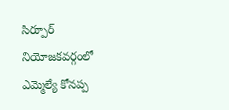సిర్పూర్ నియోజకవర్గంలో ఎమ్మెల్యే కోనప్ప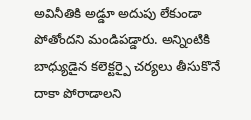అవినీతికి అడ్డూ అదుపు లేకుండా పోతోందని మండిపడ్డారు. అన్నింటికి బాధ్యుడైన కలెక్టర్పై చర్యలు తీసుకొనే దాకా పోరాడాలని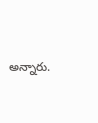అన్నారు.